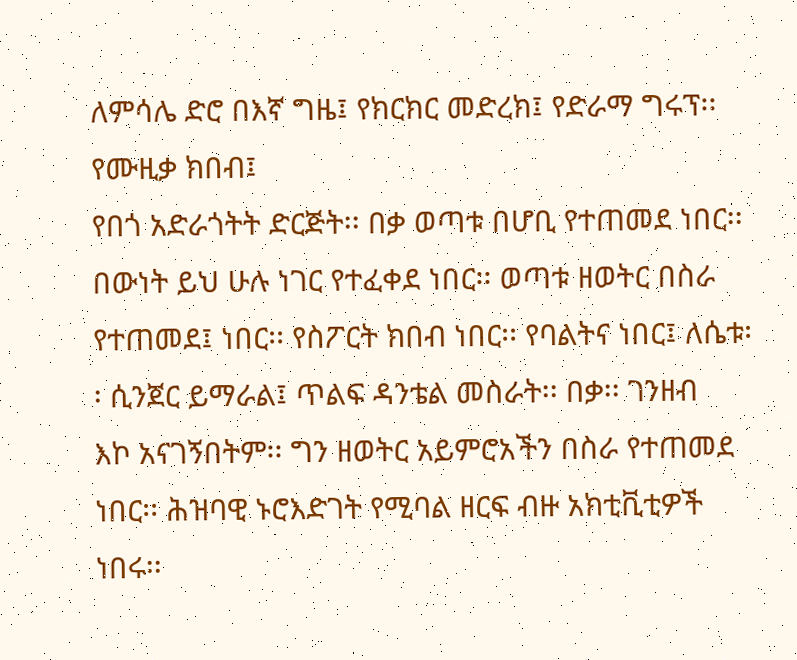ለምሳሌ ድሮ በእኛ ግዜ፤ የክርክር መድረክ፤ የድራማ ግሩፕ፡፡ የሙዚቃ ክበብ፤
የበጎ አድራጎትት ድርጅት፡፡ በቃ ወጣቱ በሆቢ የተጠመደ ነበር፡፡ በውነት ይህ ሁሉ ነገር የተፈቀደ ነበር፡፡ ወጣቱ ዘወትር በስራ
የተጠመደ፤ ነበር፡፡ የስፖርት ክበብ ነበር፡፡ የባልትና ነበር፤ ለሴቱ፡፡ ሲንጀር ይማራል፤ ጥልፍ ዳንቴል መስራት፡፡ በቃ፡፡ ገንዘብ
እኮ አናገኝበትም፡፡ ግን ዘወትር አይምሮአችን በስራ የተጠመደ ነበር፡፡ ሕዝባዊ ኑሮእድገት የሚባል ዘርፍ ብዙ አክቲቪቲዎች ነበሩ፡፡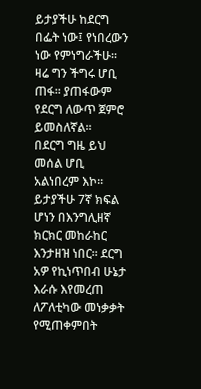ይታያችሁ ከደርግ በፌት ነው፤ የነበረውን ነው የምነግራችሁ፡፡ ዛሬ ግን ችግሩ ሆቢ ጠፋ፡፡ ያጠፋውም የደርግ ለውጥ ጀምሮ ይመስለኛል፡፡
በደርግ ግዜ ይህ መሰል ሆቢ አልነበረም እኮ፡፡ ይታያችሁ 7ኛ ክፍል ሆነን በእንግሊዘኛ ክርክር መከራከር እንታዘዝ ነበር፡፡ ደርግ
አዎ የኪነጥበብ ሁኔታ እራሱ እየመረጠ ለፖለቲካው መነቃቃት የሚጠቀምበት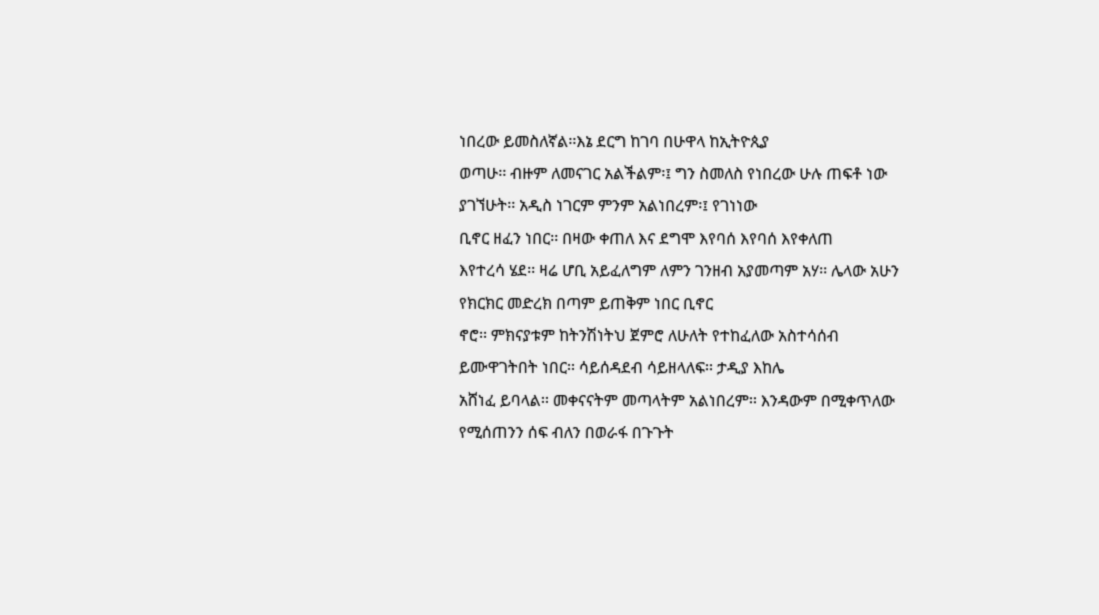ነበረው ይመስለኛል፡፡እኔ ደርግ ከገባ በሁዋላ ከኢትዮጲያ
ወጣሁ፡፡ ብዙም ለመናገር አልችልም፡፤ ግን ስመለስ የነበረው ሁሉ ጠፍቶ ነው ያገኘሁት፡፡ አዲስ ነገርም ምንም አልነበረም፡፤ የገነነው
ቢኖር ዘፈን ነበር፡፡ በዛው ቀጠለ እና ደግሞ እየባሰ እየባሰ እየቀለጠ
እየተረሳ ሄደ፡፡ ዛሬ ሆቢ አይፈለግም ለምን ገንዘብ አያመጣም አሃ፡፡ ሌላው አሁን የክርክር መድረክ በጣም ይጠቅም ነበር ቢኖር
ኖሮ፡፡ ምክናያቱም ከትንሽነትህ ጀምሮ ለሁለት የተከፈለው አስተሳሰብ ይሙዋገትበት ነበር፡፡ ሳይሰዳደብ ሳይዘላለፍ፡፡ ታዲያ እከሌ
አሸነፈ ይባላል፡፡ መቀናናትም መጣላትም አልነበረም፡፡ እንዳውም በሚቀጥለው የሚሰጠንን ሰፍ ብለን በወራፋ በጉጉት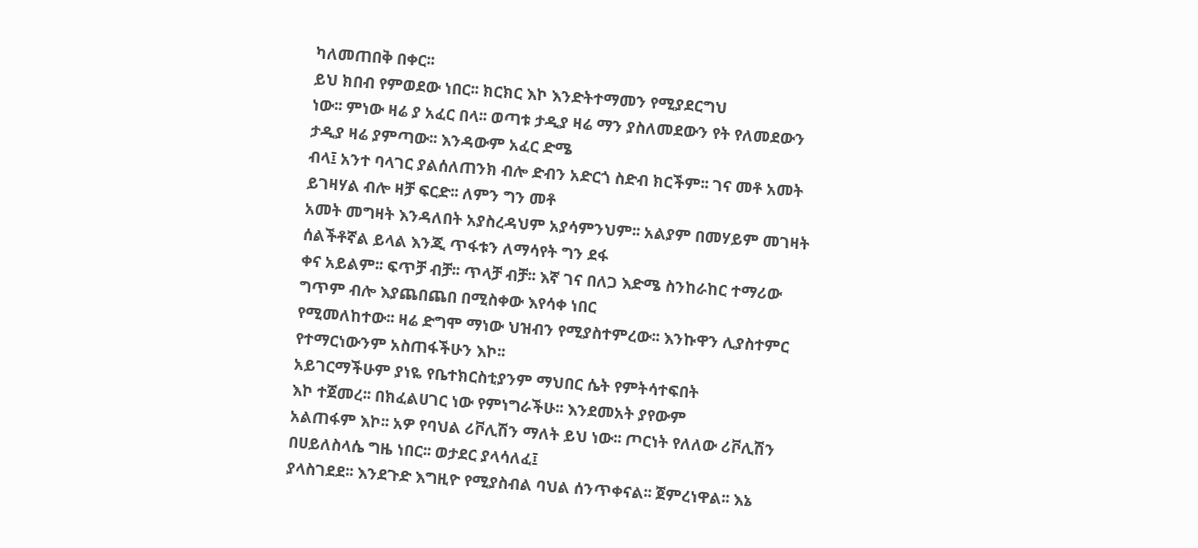ካለመጠበቅ በቀር፡፡
ይህ ክበብ የምወደው ነበር፡፡ ክርክር እኮ እንድትተማመን የሚያደርግህ
ነው፡፡ ምነው ዛሬ ያ አፈር በላ፡፡ ወጣቱ ታዲያ ዛሬ ማን ያስለመደውን የት የለመደውን ታዲያ ዛሬ ያምጣው፡፡ እንዳውም አፈር ድሜ
ብላ፤ አንተ ባላገር ያልሰለጠንክ ብሎ ድብን አድርጎ ስድብ ክርችም፡፡ ገና መቶ አመት ይገዛሃል ብሎ ዛቻ ፍርድ፡፡ ለምን ግን መቶ
አመት መግዛት እንዳለበት አያስረዳህም አያሳምንህም፡፡ አልያም በመሃይም መገዛት ሰልችቶኛል ይላል እንጂ ጥፋቱን ለማሳየት ግን ደፋ
ቀና አይልም፡፡ ፍጥቻ ብቻ፡፡ ጥላቻ ብቻ፡፡ እኛ ገና በለጋ እድሜ ስንከራከር ተማሪው ግጥም ብሎ እያጨበጨበ በሚስቀው እየሳቀ ነበር
የሚመለከተው፡፡ ዛሬ ድግሞ ማነው ህዝብን የሚያስተምረው፡፡ እንኩዋን ሊያስተምር የተማርነውንም አስጠፋችሁን እኮ፡፡
አይገርማችሁም ያነዬ የቤተክርስቲያንም ማህበር ሴት የምትሳተፍበት
እኮ ተጀመረ፡፡ በክፈልሀገር ነው የምነግራችሁ፡፡ እንደመአት ያየውም
አልጠፋም እኮ፡፡ አዎ የባህል ሪቮሊሽን ማለት ይህ ነው፡፡ ጦርነት የለለው ሪቮሊሽን በሀይለስላሴ ግዜ ነበር፡፡ ወታደር ያላሳለፈ፤
ያላስገደደ፡፡ እንደጉድ እግዚዮ የሚያስብል ባህል ሰንጥቀናል፡፡ ጀምረነዋል፡፡ እኔ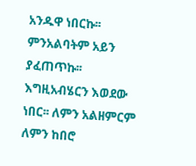አንዱዋ ነበርኩ፡፡ ምንአልባትም አይን ያፈጠጥኩ፡፡
እግዚአብሄርን እወደው ነበር፡፡ ለምን አልዘምርም ለምን ከበሮ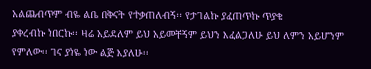አልጨብጥም ብዬ ልቤ በቅናት የተቃጠለብኝ፡፡ የታገልኩ ያፈጠጥኩ ጥያቄ
ያቀረብኩ ነበርኩ፡፡ ዛሬ አይደለም ይህ አይመቸኝም ይህን እፈልጋለሁ ይህ ለምን አይሆንም የምለው፡፡ ገና ያነዬ ነው ልጅ እያለሁ፡፡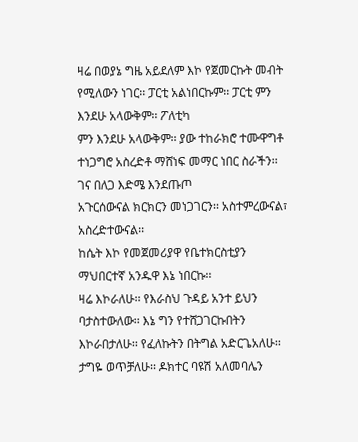ዛሬ በወያኔ ግዜ አይደለም እኮ የጀመርኩት መብት የሚለውን ነገር፡፡ ፓርቲ አልነበርኩም፡፡ ፓርቲ ምን እንደሁ አላውቅም፡፡ ፖለቲካ
ምን እንደሁ አላውቅም፡፡ ያው ተከራክሮ ተሙዋግቶ ተነጋግሮ አስረድቶ ማሸነፍ መማር ነበር ስራችን፡፡ ገና በለጋ እድሜ እንደጡጦ
አጉርሰውናል ክርክርን መነጋገርን፡፡ አስተምረውናል፣ አስረድተውናል፡፡
ከሴት እኮ የመጀመሪያዋ የቤተክርስቲያን ማህበርተኛ አንዱዋ እኔ ነበርኩ፡፡
ዛሬ እኮራለሁ፡፡ የእራስህ ጉዳይ አንተ ይህን ባታስተውለው፡፡ እኔ ግን የተሸጋገርኩበትን እኮራበታለሁ፡፡ የፈለኩትን በትግል አድርጌአለሁ፡፡
ታግዬ ወጥቻለሁ፡፡ ዶክተር ባዩሽ አለመባሌን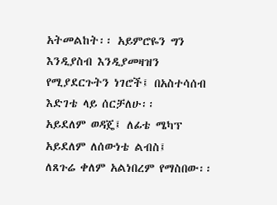አትመልከት፡፡ አይምሮዬን ግን እንዲያስብ እንዲያመዛዝን የሚያደርጉትን ነገሮች፤ በአስተሳሰብ
እድገቴ ላይ ሰርቻለሁ፡፡
አይደለም ወዳጄ፤ ለፊቴ ሜካፕ አይደለም ለሰውነቴ ልብስ፤
ለጸጉሬ ቀለም አልነበረም የማስበው፡፡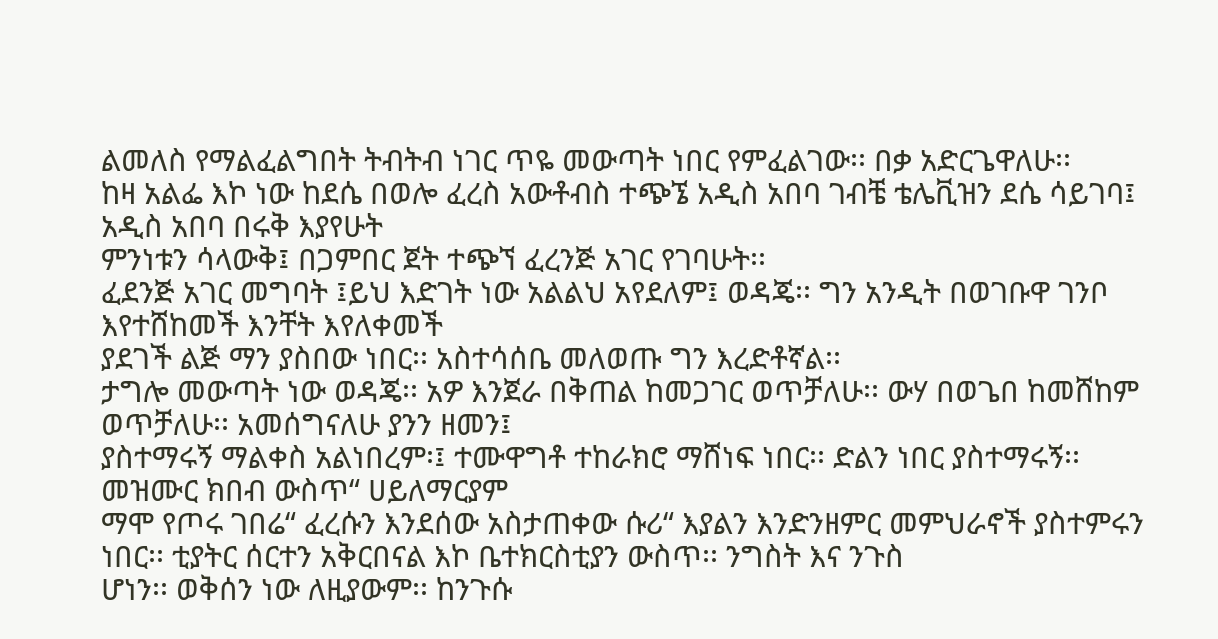ልመለስ የማልፈልግበት ትብትብ ነገር ጥዬ መውጣት ነበር የምፈልገው፡፡ በቃ አድርጌዋለሁ፡፡
ከዛ አልፌ እኮ ነው ከደሴ በወሎ ፈረስ አውቶብስ ተጭኜ አዲስ አበባ ገብቼ ቴሌቪዝን ደሴ ሳይገባ፤ አዲስ አበባ በሩቅ እያየሁት
ምንነቱን ሳላውቅ፤ በጋምበር ጀት ተጭኘ ፈረንጅ አገር የገባሁት፡፡
ፈደንጅ አገር መግባት ፤ይህ እድገት ነው አልልህ አየደለም፤ ወዳጄ፡፡ ግን አንዲት በወገቡዋ ገንቦ እየተሸከመች እንቸት እየለቀመች
ያደገች ልጅ ማን ያስበው ነበር፡፡ አስተሳሰቤ መለወጡ ግን እረድቶኛል፡፡
ታግሎ መውጣት ነው ወዳጄ፡፡ አዎ እንጀራ በቅጠል ከመጋገር ወጥቻለሁ፡፡ ውሃ በወጌበ ከመሸከም ወጥቻለሁ፡፡ አመሰግናለሁ ያንን ዘመን፤
ያስተማሩኝ ማልቀስ አልነበረም፡፤ ተሙዋግቶ ተከራክሮ ማሸነፍ ነበር፡፡ ድልን ነበር ያስተማሩኝ፡፡ መዝሙር ክበብ ውስጥ“ ሀይለማርያም
ማሞ የጦሩ ገበሬ“ ፈረሱን እንደሰው አስታጠቀው ሱሪ“ እያልን እንድንዘምር መምህራኖች ያስተምሩን ነበር፡፡ ቲያትር ሰርተን አቅርበናል እኮ ቤተክርስቲያን ውስጥ፡፡ ንግስት እና ንጉስ
ሆነን፡፡ ወቅሰን ነው ለዚያውም፡፡ ከንጉሱ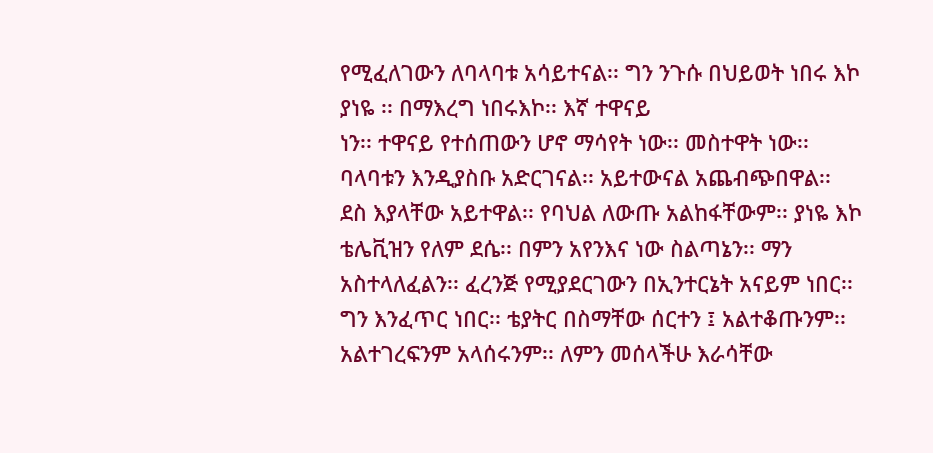የሚፈለገውን ለባላባቱ አሳይተናል፡፡ ግን ንጉሱ በህይወት ነበሩ እኮ ያነዬ ፡፡ በማእረግ ነበሩእኮ፡፡ እኛ ተዋናይ
ነን፡፡ ተዋናይ የተሰጠውን ሆኖ ማሳየት ነው፡፡ መስተዋት ነው፡፡ ባላባቱን እንዲያስቡ አድርገናል፡፡ አይተውናል አጨብጭበዋል፡፡
ደስ እያላቸው አይተዋል፡፡ የባህል ለውጡ አልከፋቸውም፡፡ ያነዬ እኮ
ቴሌቪዝን የለም ደሴ፡፡ በምን አየንእና ነው ስልጣኔን፡፡ ማን አስተላለፈልን፡፡ ፈረንጅ የሚያደርገውን በኢንተርኔት አናይም ነበር፡፡
ግን እንፈጥር ነበር፡፡ ቴያትር በስማቸው ሰርተን ፤ አልተቆጡንም፡፡ አልተገረፍንም አላሰሩንም፡፡ ለምን መሰላችሁ እራሳቸው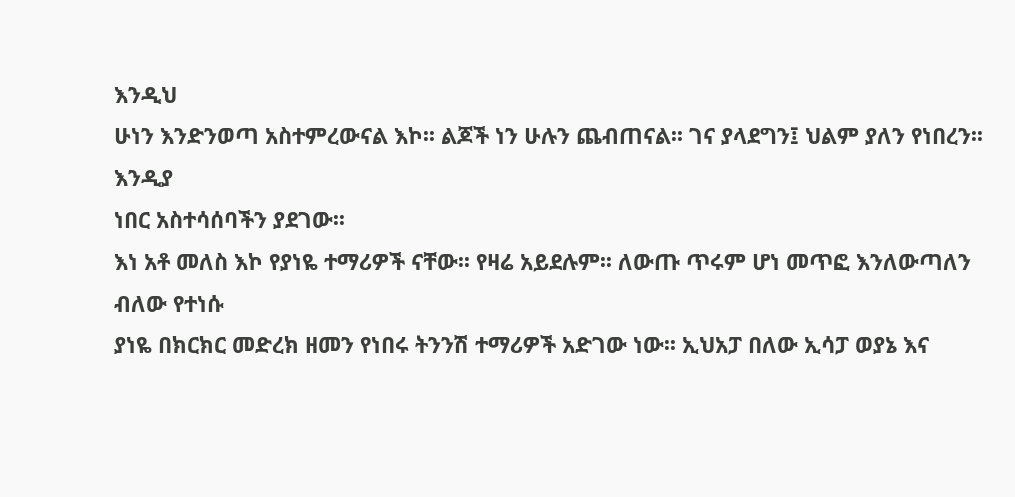እንዲህ
ሁነን እንድንወጣ አስተምረውናል እኮ፡፡ ልጆች ነን ሁሉን ጨብጠናል፡፡ ገና ያላደግን፤ ህልም ያለን የነበረን፡፡ እንዲያ
ነበር አስተሳሰባችን ያደገው፡፡
እነ አቶ መለስ እኮ የያነዬ ተማሪዎች ናቸው፡፡ የዛሬ አይደሉም፡፡ ለውጡ ጥሩም ሆነ መጥፎ እንለውጣለን ብለው የተነሱ
ያነዬ በክርክር መድረክ ዘመን የነበሩ ትንንሽ ተማሪዎች አድገው ነው፡፡ ኢህአፓ በለው ኢሳፓ ወያኔ እና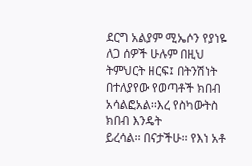ደርግ አልያም ሚኤሶን የያነዬ ለጋ ሰዎች ሁሉም በዚህ ትምህርት ዘርፍ፤ በትንሽነት
በተለያየው የወጣቶች ክበብ አሳልፎአል፡፡እረ የስካውትስ ክበብ እንዴት
ይረሳል፡፡ በናታችሁ፡፡ የእነ አቶ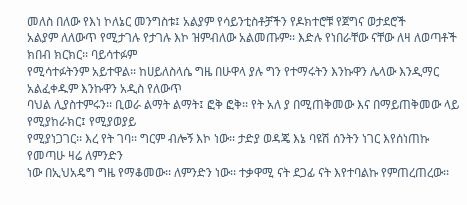መለስ በለው የእነ ኮለኔር መንግስቱ፤ አልያም የሳይንቲስቶቻችን የዶክተሮቹ የጀግና ወታደሮች
አልያም ለለውጥ የሚታገሉ የታገሉ እኮ ዝምብለው አልመጡም፡፡ እድሉ የነበራቸው ናቸው ለዛ ለወጣቶች ክበብ ክርክር፡፡ ባይሳተፉም
የሚሳተፉትንም አይተዋል፡፡ ከሀይለስላሴ ግዜ በሁዋላ ያሉ ግን የተማሩትን እንኩዋን ሌላው እንዲማር አልፈቀዱም እንኩዋን አዲስ የለውጥ
ባህል ሊያስተምሩን፡፡ ቢወራ ልማት ልማት፤ ፎቅ ፎቅ፡፡ የት አለ ያ በሚጠቅመው እና በማይጠቅመው ላይ የሚያከራክር፤ የሚያወያይ
የሚያነጋገር፡፡ እረ የት ገባ፡፡ ግርም ብሎኝ እኮ ነው፡፡ ታድያ ወዳጄ እኔ ባዩሽ ሰንትን ነገር እየሰነጠኩ የመጣሁ ዛሬ ለምንድን
ነው በኢህአዴግ ግዜ የማቆመው፡፡ ለምንድን ነው፡፡ ተቃዋሚ ናት ደጋፊ ናት እየተባልኩ የምጠረጠረው፡፡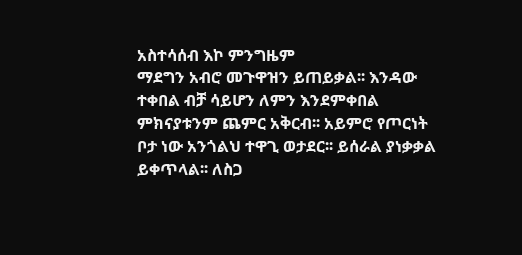አስተሳሰብ እኮ ምንግዜም
ማደግን አብሮ መጉዋዝን ይጠይቃል፡፡ እንዳው ተቀበል ብቻ ሳይሆን ለምን እንደምቀበል ምክናያቱንም ጨምር አቅርብ፡፡ አይምሮ የጦርነት
ቦታ ነው አንጎልህ ተዋጊ ወታደር፡፡ ይሰራል ያነቃቃል ይቀጥላል፡፡ ለስጋ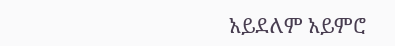አይደለም አይምሮ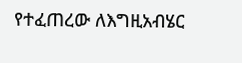የተፈጠረው ለእግዚአብሄር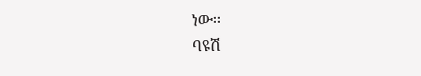ነው፡፡
ባዩሽ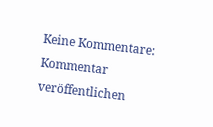Keine Kommentare:
Kommentar veröffentlichen